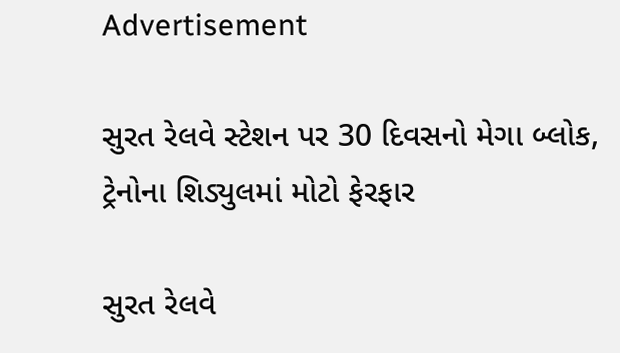Advertisement

સુરત રેલવે સ્ટેશન પર 30 દિવસનો મેગા બ્લોક, ટ્રેનોના શિડ્યુલમાં મોટો ફેરફાર

સુરત રેલવે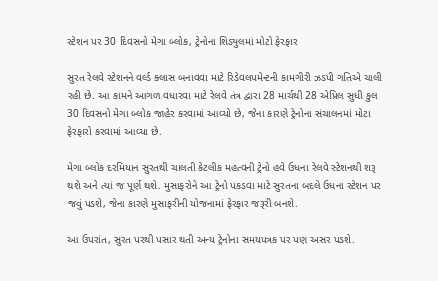સ્ટેશન પર 30 દિવસનો મેગા બ્લોક, ટ્રેનોના શિડ્યુલમાં મોટો ફેરફાર

સુરત રેલવે સ્ટેશનને વર્લ્ડ ક્લાસ બનાવવા માટે રિડેવલપમેન્ટની કામગીરી ઝડપી ગતિએ ચાલી રહી છે. આ કામને આગળ વધારવા માટે રેલવે તંત્ર દ્વારા 28 માર્ચથી 28 એપ્રિલ સુધી કુલ 30 દિવસનો મેગા બ્લોક જાહેર કરવામાં આવ્યો છે, જેના કારણે ટ્રેનોના સંચાલનમાં મોટા ફેરફારો કરવામાં આવ્યા છે.

મેગા બ્લોક દરમિયાન સુરતથી ચાલતી કેટલીક મહત્વની ટ્રેનો હવે ઉધના રેલવે સ્ટેશનથી શરૂ થશે અને ત્યાં જ પૂર્ણ થશે. મુસાફરોને આ ટ્રેનો પકડવા માટે સુરતના બદલે ઉધના સ્ટેશન પર જવું પડશે, જેના કારણે મુસાફરીની યોજનામાં ફેરફાર જરૂરી બનશે.

આ ઉપરાંત, સુરત પરથી પસાર થતી અન્ય ટ્રેનોના સમયપત્રક પર પણ અસર પડશે.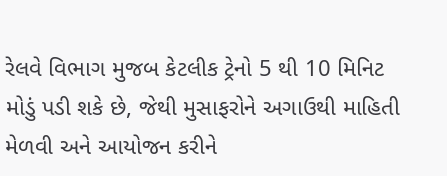રેલવે વિભાગ મુજબ કેટલીક ટ્રેનો 5 થી 10 મિનિટ મોડું પડી શકે છે, જેથી મુસાફરોને અગાઉથી માહિતી મેળવી અને આયોજન કરીને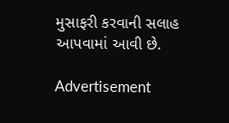મુસાફરી કરવાની સલાહ આપવામાં આવી છે.

Advertisement